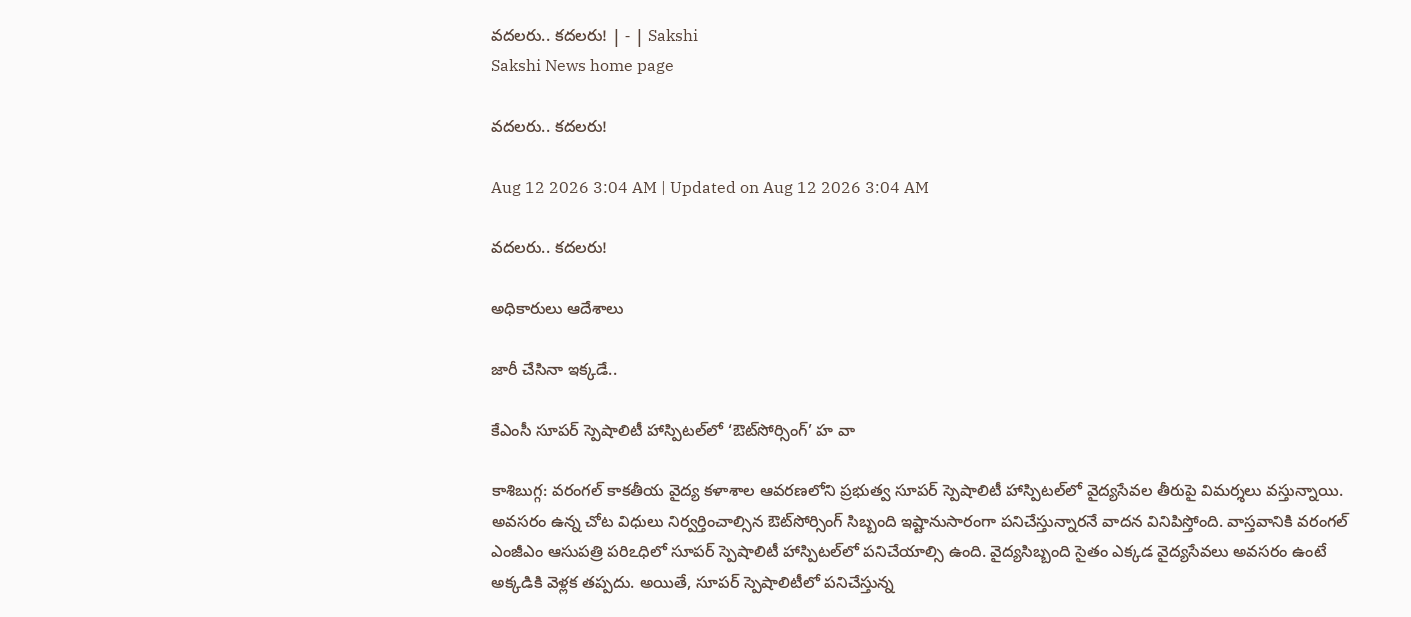వదలరు.. కదలరు! | - | Sakshi
Sakshi News home page

వదలరు.. కదలరు!

Aug 12 2026 3:04 AM | Updated on Aug 12 2026 3:04 AM

వదలరు.. కదలరు!

అధికారులు ఆదేశాలు

జారీ చేసినా ఇక్కడే..

కేఎంసీ సూపర్‌ స్పెషాలిటీ హాస్పిటల్‌లో ‘ఔట్‌సోర్సింగ్‌’ హ వా

కాశిబుగ్గ: వరంగల్‌ కాకతీయ వైద్య కళాశాల ఆవరణలోని ప్రభుత్వ సూపర్‌ స్పెషాలిటీ హాస్పిటల్‌లో వైద్యసేవల తీరుపై విమర్శలు వస్తున్నాయి. అవసరం ఉన్న చోట విధులు నిర్వర్తించాల్సిన ఔట్‌సోర్సింగ్‌ సిబ్బంది ఇష్టానుసారంగా పనిచేస్తున్నారనే వాదన వినిపిస్తోంది. వాస్తవానికి వరంగల్‌ ఎంజీఎం ఆసుపత్రి పరిఽధిలో సూపర్‌ స్పెషాలిటీ హాస్పిటల్‌లో పనిచేయాల్సి ఉంది. వైద్యసిబ్బంది సైతం ఎక్కడ వైద్యసేవలు అవసరం ఉంటే అక్కడికి వెళ్లక తప్పదు. అయితే, సూపర్‌ స్పెషాలిటీలో పనిచేస్తున్న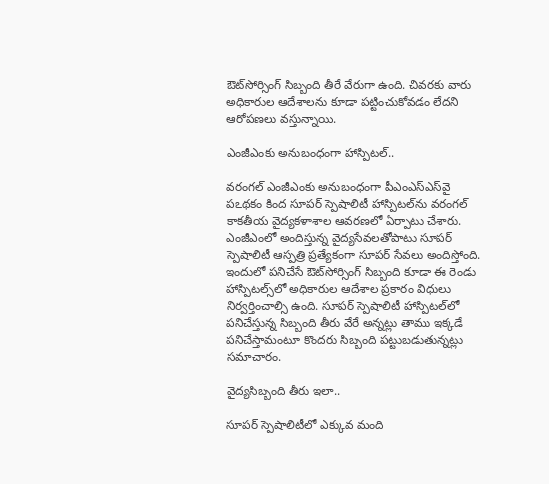ఔట్‌సోర్సింగ్‌ సిబ్బంది తీరే వేరుగా ఉంది. చివరకు వారు అధికారుల ఆదేశాలను కూడా పట్టించుకోవడం లేదని ఆరోపణలు వస్తున్నాయి.

ఎంజీఎంకు అనుబంధంగా హాస్పిటల్‌..

వరంగల్‌ ఎంజీఎంకు అనుబంధంగా పీఎంఎస్‌ఎస్‌వై పఽథకం కింద సూపర్‌ స్పెషాలిటీ హాస్పిటల్‌ను వరంగల్‌ కాకతీయ వైద్యకళాశాల ఆవరణలో ఏర్పాటు చేశారు. ఎంజీఎంలో అందిస్తున్న వైద్యసేవలతోపాటు సూపర్‌ స్పెషాలిటీ ఆస్పత్రి ప్రత్యేకంగా సూపర్‌ సేవలు అందిస్తోంది. ఇందులో పనిచేసే ఔట్‌సోర్సింగ్‌ సిబ్బంది కూడా ఈ రెండు హాస్పిటల్స్‌లో అధికారుల ఆదేశాల ప్రకారం విధులు నిర్వర్తించాల్సి ఉంది. సూపర్‌ స్పెషాలిటీ హాస్పిటల్‌లో పనిచేస్తున్న సిబ్బంది తీరు వేరే అన్నట్లు తాము ఇక్కడే పనిచేస్తామంటూ కొందరు సిబ్బంది పట్టుబడుతున్నట్లు సమాచారం.

వైద్యసిబ్బంది తీరు ఇలా..

సూపర్‌ స్పెషాలిటీలో ఎక్కువ మంది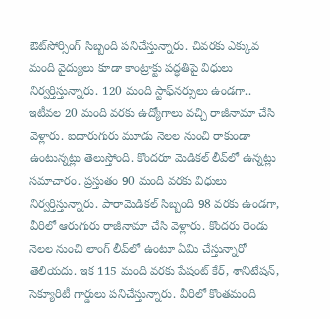ఔట్‌సోర్సింగ్‌ సిబ్బంది పనిచేస్తున్నారు. చివరకు ఎక్కువ మంది వైద్యులు కూడా కాంట్రాక్టు పద్ధతిపై విధులు నిర్వర్తిస్తున్నారు. 120 మంది స్టాఫ్‌నర్సులు ఉండగా.. ఇటీవల 20 మంది వరకు ఉద్యోగాలు వచ్చి రాజీనామా చేసి వెళ్లారు. ఐదారుగురు మూడు నెలల నుంచి రాకుండా ఉంటున్నట్లు తెలుస్తోంది. కొందరూ మెడికల్‌ లీవ్‌లో ఉన్నట్లు సమాచారం. ప్రస్తుతం 90 మంది వరకు విధులు నిర్వర్తిస్తున్నారు. పారామెడికల్‌ సిబ్బంది 98 వరకు ఉండగా, వీరిలో ఆరుగురు రాజీనామా చేసి వెళ్లారు. కొందరు రెండు నెలల నుంచి లాంగ్‌ లీవ్‌లో ఉంటూ ఏమి చేస్తున్నారో తెలియదు. ఇక 115 మంది వరకు పేషంట్‌ కేర్‌, శానిటేషన్‌, సెక్యూరిటీ గార్డులు పనిచేస్తున్నారు. వీరిలో కొంతమంది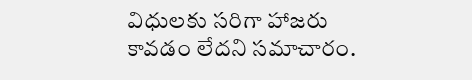విధులకు సరిగా హాజరు కావడం లేదని సమాచారం.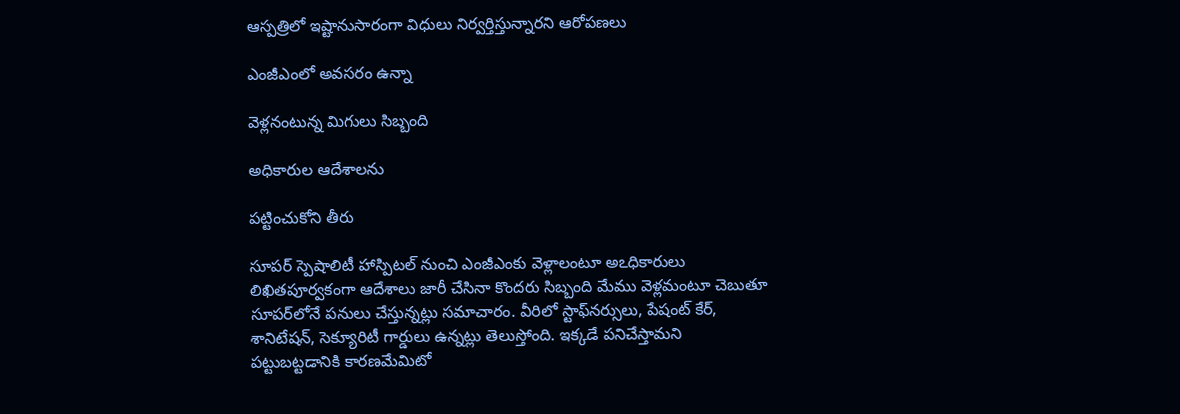ఆస్పత్రిలో ఇష్టానుసారంగా విధులు నిర్వర్తిస్తున్నారని ఆరోపణలు

ఎంజీఎంలో అవసరం ఉన్నా

వెళ్లనంటున్న మిగులు సిబ్బంది

అధికారుల ఆదేశాలను

పట్టించుకోని తీరు

సూపర్‌ స్పెషాలిటీ హాస్పిటల్‌ నుంచి ఎంజీఎంకు వెళ్లాలంటూ అఽధికారులు లిఖితపూర్వకంగా ఆదేశాలు జారీ చేసినా కొందరు సిబ్బంది మేము వెళ్లమంటూ చెబుతూ సూపర్‌లోనే పనులు చేస్తున్నట్లు సమాచారం. వీరిలో స్టాఫ్‌నర్సులు, పేషంట్‌ కేర్‌, శానిటేషన్‌, సెక్యూరిటీ గార్డులు ఉన్నట్లు తెలుస్తోంది. ఇక్కడే పనిచేస్తామని పట్టుబట్టడానికి కారణమేమిటో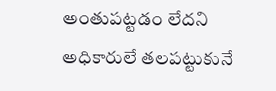అంతుపట్టడం లేదని అధికారులే తలపట్టుకునే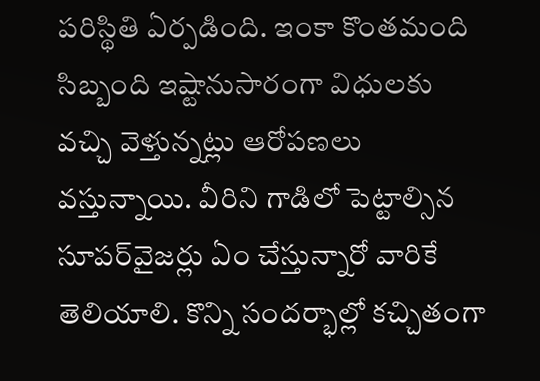పరిస్థితి ఏర్పడింది. ఇంకా కొంతమంది సిబ్బంది ఇష్టానుసారంగా విధులకు వచ్చి వెళ్తున్నట్లు ఆరోపణలు వస్తున్నాయి. వీరిని గాడిలో పెట్టాల్సిన సూపర్‌వైజర్లు ఏం చేస్తున్నారో వారికే తెలియాలి. కొన్ని సందర్భాల్లో కచ్చితంగా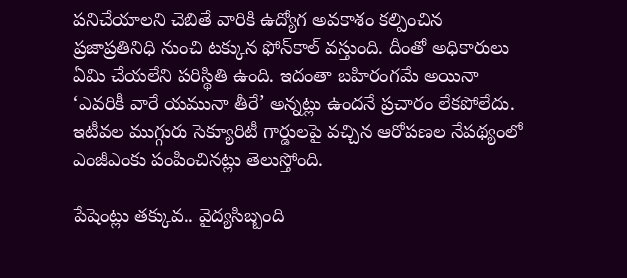పనిచేయాలని చెబితే వారికి ఉద్యోగ అవకాశం కల్పించిన ప్రజాప్రతినిధి నుంచి టక్కున ఫోన్‌కాల్‌ వస్తుంది. దీంతో అధికారులు ఏమి చేయలేని పరిస్థితి ఉంది. ఇదంతా బహిరంగమే అయినా ‘ఎవరికీ వారే యమునా తీరే’ అన్నట్లు ఉందనే ప్రచారం లేకపోలేదు. ఇటీవల ముగ్గురు సెక్యూరిటీ గార్డులపై వచ్చిన ఆరోపణల నేపథ్యంలో ఎంజీఎంకు పంపించినట్లు తెలుస్తోంది.

పేషెంట్లు తక్కువ.. వైద్యసిబ్బంది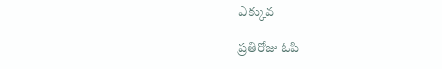ఎక్కువ

ప్రతిరోజు ఓపి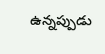ఉన్నప్పుడు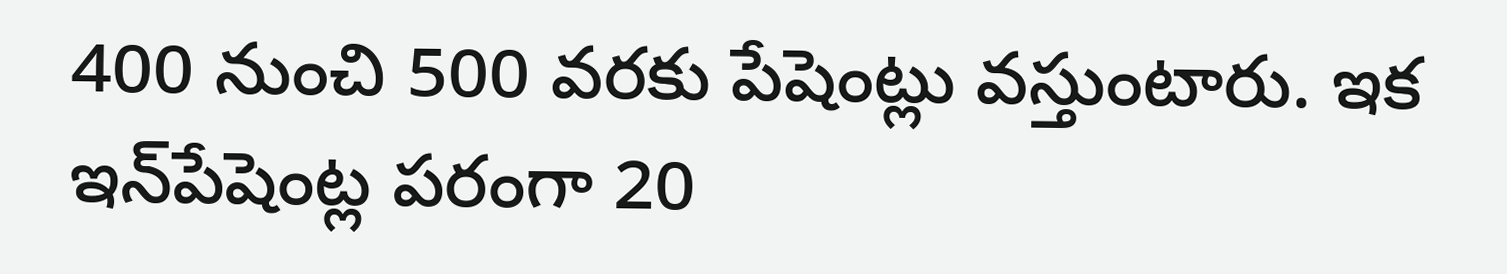400 నుంచి 500 వరకు పేషెంట్లు వస్తుంటారు. ఇక ఇన్‌పేషెంట్ల పరంగా 20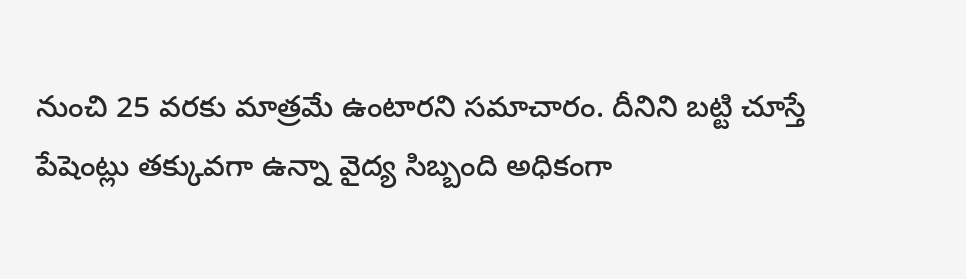నుంచి 25 వరకు మాత్రమే ఉంటారని సమాచారం. దీనిని బట్టి చూస్తే పేషెంట్లు తక్కువగా ఉన్నా వైద్య సిబ్బంది అధికంగా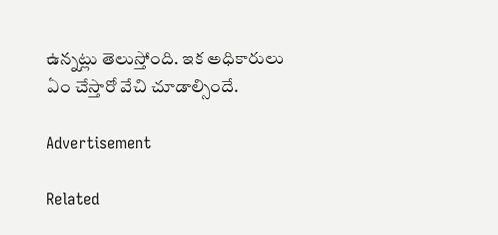ఉన్నట్లు తెలుస్తోంది. ఇక అధికారులు ఏం చేస్తారో వేచి చూడాల్సిందే.

Advertisement

Related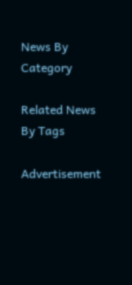News By Category

Related News By Tags

Advertisement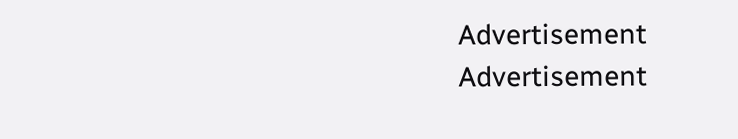Advertisement
Advertisement